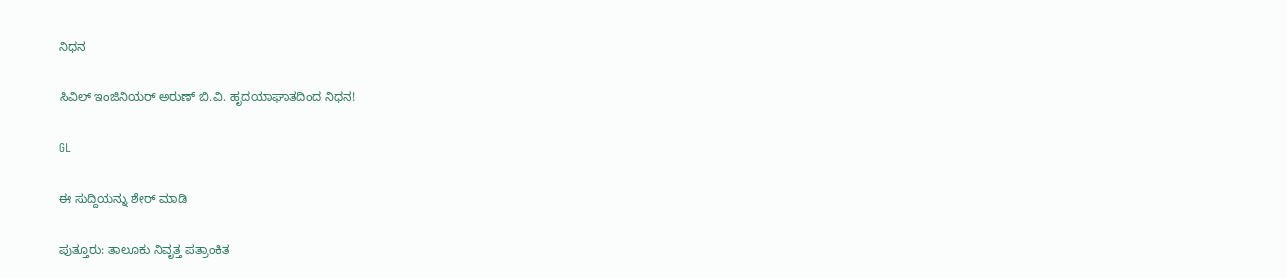ನಿಧನ

ಸಿವಿಲ್ ಇಂಜಿನಿಯರ್ ಅರುಣ್ ಬಿ.ವಿ. ಹೃದಯಾಘಾತದಿಂದ ನಿಧನ!

GL

ಈ ಸುದ್ದಿಯನ್ನು ಶೇರ್ ಮಾಡಿ

ಪುತ್ತೂರು: ತಾಲೂಕು ನಿವೃತ್ತ ಪತ್ರಾಂಕಿತ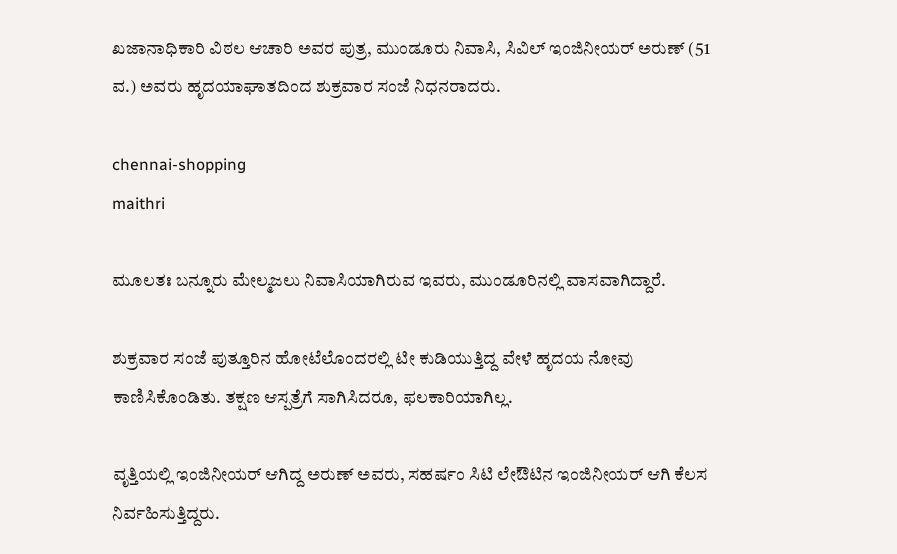ಖಜಾನಾಧಿಕಾರಿ ವಿಠಲ ಆಚಾರಿ ಅವರ ಪುತ್ರ, ಮುಂಡೂರು ನಿವಾಸಿ, ಸಿವಿಲ್ ಇಂಜಿನೀಯರ್ ಅರುಣ್ (51 ವ.) ಅವರು ಹೃದಯಾಘಾತದಿಂದ ಶುಕ್ರವಾರ ಸಂಜೆ ನಿಧನರಾದರು.

chennai-shopping
maithri

ಮೂಲತಃ ಬನ್ನೂರು ಮೇಲ್ಮಜಲು ನಿವಾಸಿಯಾಗಿರುವ ಇವರು, ಮುಂಡೂರಿನಲ್ಲಿ ವಾಸವಾಗಿದ್ದಾರೆ.

ಶುಕ್ರವಾರ ಸಂಜೆ ಪುತ್ತೂರಿನ ಹೋಟೆಲೊಂದರಲ್ಲಿ ಟೀ ಕುಡಿಯುತ್ತಿದ್ದ ವೇಳೆ ಹೃದಯ ನೋವು ಕಾಣಿಸಿಕೊಂಡಿತು. ತಕ್ಷಣ ಆಸ್ಪತ್ರೆಗೆ ಸಾಗಿಸಿದರೂ, ಫಲಕಾರಿಯಾಗಿಲ್ಲ.

ವೃತ್ತಿಯಲ್ಲಿ ಇಂಜಿನೀಯರ್ ಆಗಿದ್ದ ಅರುಣ್ ಅವರು, ಸಹರ್ಷಂ ಸಿಟಿ ಲೇಔಟಿನ ಇಂಜಿನೀಯರ್ ಆಗಿ ಕೆಲಸ ನಿರ್ವಹಿಸುತ್ತಿದ್ದರು.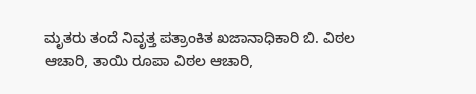ಮೃತರು ತಂದೆ ನಿವೃತ್ತ ಪತ್ರಾಂಕಿತ ಖಜಾನಾಧಿಕಾರಿ ಬಿ. ವಿಠಲ ಆಚಾರಿ, ತಾಯಿ ರೂಪಾ ವಿಠಲ ಆಚಾರಿ,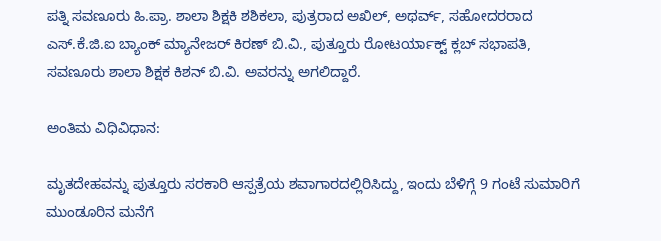ಪತ್ನಿ ಸವಣೂರು ಹಿ.ಪ್ರಾ. ಶಾಲಾ ಶಿಕ್ಷಕಿ ಶಶಿಕಲಾ, ಪುತ್ರರಾದ ಅಖಿಲ್, ಅಥರ್ವ್, ಸಹೋದರರಾದ ಎಸ್.ಕೆ.ಜಿ.ಐ ಬ್ಯಾಂಕ್ ಮ್ಯಾನೇಜರ್ ಕಿರಣ್ ಬಿ.ವಿ., ಪುತ್ತೂರು ರೋಟರ್ಯಾಕ್ಟ್ ಕ್ಲಬ್ ಸಭಾಪತಿ, ಸವಣೂರು ಶಾಲಾ ಶಿಕ್ಷಕ ಕಿಶನ್ ಬಿ.ವಿ. ಅವರನ್ನು ಅಗಲಿದ್ದಾರೆ.

ಅಂತಿಮ ವಿಧಿವಿಧಾನ:

ಮೃತದೇಹವನ್ನು ಪುತ್ತೂರು ಸರಕಾರಿ ಆಸ್ಪತ್ರೆಯ ಶವಾಗಾರದಲ್ಲಿರಿಸಿದ್ದು, ಇಂದು ಬೆಳಿಗ್ಗೆ 9 ಗಂಟೆ ಸುಮಾರಿಗೆ ಮುಂಡೂರಿನ ಮನೆಗೆ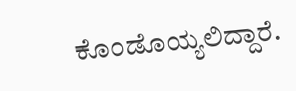ಕೊಂಡೊಯ್ಯಲಿದ್ದಾರೆ.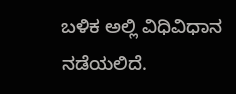ಬಳಿಕ ಅಲ್ಲಿ ವಿಧಿವಿಧಾನ ನಡೆಯಲಿದೆ.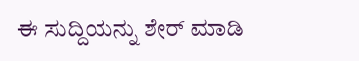ಈ ಸುದ್ದಿಯನ್ನು ಶೇರ್ ಮಾಡಿ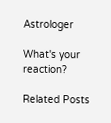Astrologer

What's your reaction?

Related Posts